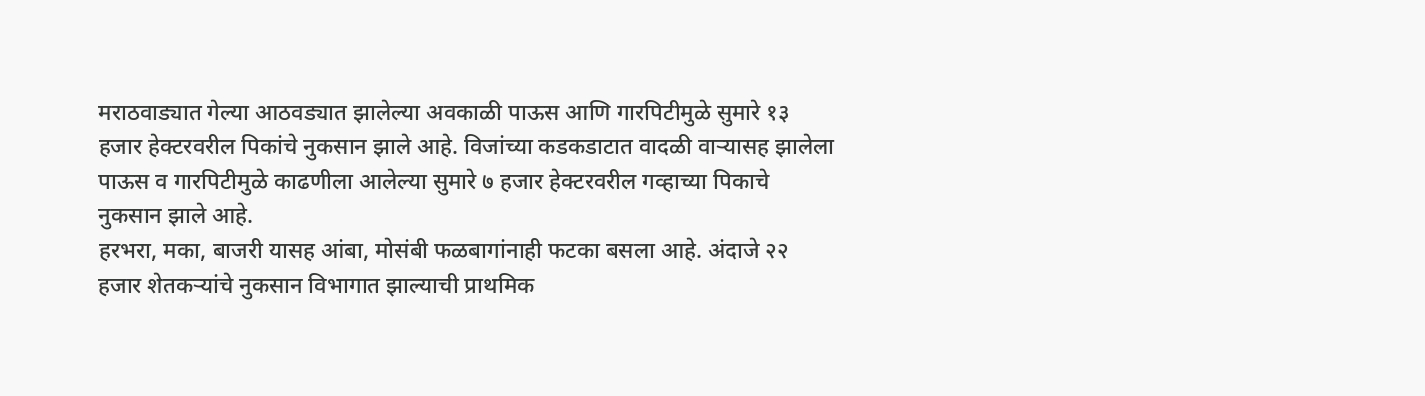मराठवाड्यात गेल्या आठवड्यात झालेल्या अवकाळी पाऊस आणि गारपिटीमुळे सुमारे १३ हजार हेक्टरवरील पिकांचे नुकसान झाले आहे. विजांच्या कडकडाटात वादळी वाऱ्यासह झालेला पाऊस व गारपिटीमुळे काढणीला आलेल्या सुमारे ७ हजार हेक्टरवरील गव्हाच्या पिकाचे नुकसान झाले आहे.
हरभरा, मका, बाजरी यासह आंबा, मोसंबी फळबागांनाही फटका बसला आहे. अंदाजे २२ हजार शेतकऱ्यांचे नुकसान विभागात झाल्याची प्राथमिक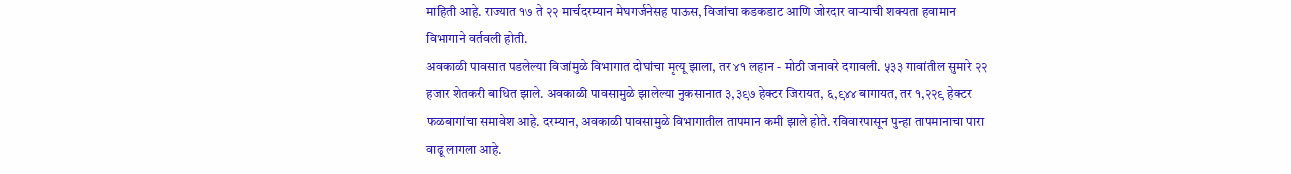माहिती आहे. राज्यात १७ ते २२ मार्चदरम्यान मेघगर्जनेसह पाऊस, विजांचा कडकडाट आणि जोरदार वाऱ्याची शक्यता हवामान विभागाने वर्तवली होती.
अवकाळी पावसात पडलेल्या विजांमुळे विभागात दोघांचा मृत्यू झाला, तर ४१ लहान - मोठी जनावरे दगावली. ५३३ गावांतील सुमारे २२ हजार शेतकरी बाधित झाले. अवकाळी पावसामुळे झालेल्या नुकसानात ३,३९७ हेक्टर जिरायत, ६,९४४ बागायत, तर १,२२९ हेक्टर फळबागांचा समावेश आहे. दरम्यान, अवकाळी पावसामुळे विभागातील तापमान कमी झाले होते. रविवारपासून पुन्हा तापमानाचा पारा वाढू लागला आहे.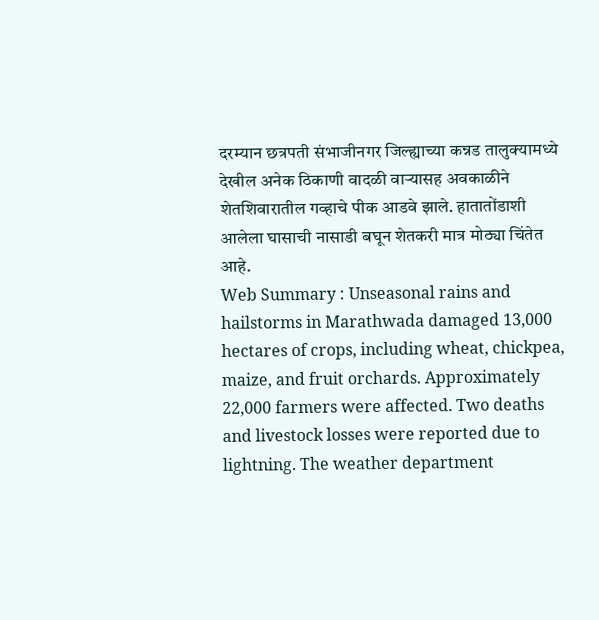दरम्यान छत्रपती संभाजीनगर जिल्ह्याच्या कन्नड तालुक्यामध्ये देखील अनेक ठिकाणी वादळी वाऱ्यासह अवकाळीने शेतशिवारातील गव्हाचे पीक आडवे झाले. हातातोंडाशी आलेला घासाची नासाडी बघून शेतकरी मात्र मोठ्या चिंतेत आहे.
Web Summary : Unseasonal rains and hailstorms in Marathwada damaged 13,000 hectares of crops, including wheat, chickpea, maize, and fruit orchards. Approximately 22,000 farmers were affected. Two deaths and livestock losses were reported due to lightning. The weather department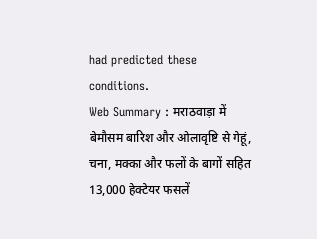had predicted these conditions.
Web Summary : मराठवाड़ा में बेमौसम बारिश और ओलावृष्टि से गेहूं, चना, मक्का और फलों के बागों सहित 13,000 हेक्टेयर फसलें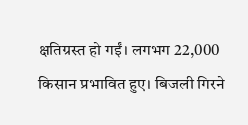क्षतिग्रस्त हो गईं। लगभग 22,000 किसान प्रभावित हुए। बिजली गिरने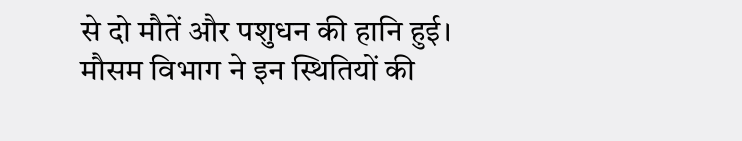से दो मौतें और पशुधन की हानि हुई। मौसम विभाग ने इन स्थितियों की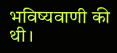भविष्यवाणी की थी।